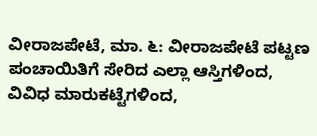ವೀರಾಜಪೇಟೆ, ಮಾ. ೬: ವೀರಾಜಪೇಟೆ ಪಟ್ಟಣ ಪಂಚಾಯಿತಿಗೆ ಸೇರಿದ ಎಲ್ಲಾ ಆಸ್ತಿಗಳಿಂದ, ವಿವಿಧ ಮಾರುಕಟ್ಟೆಗಳಿಂದ,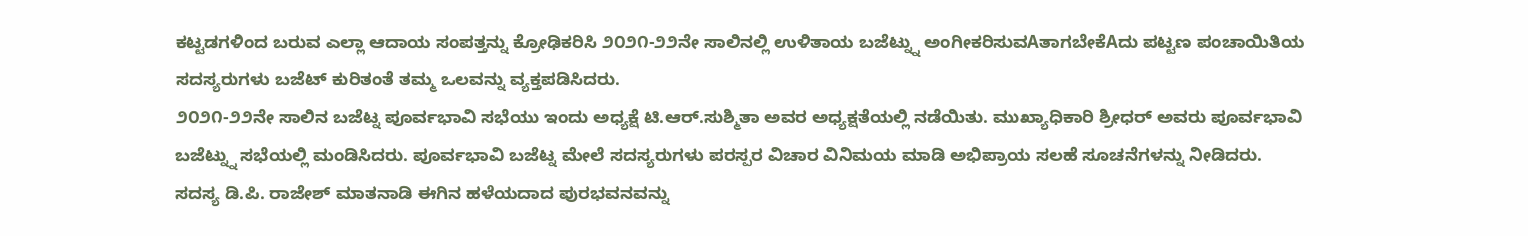ಕಟ್ಟಡಗಳಿಂದ ಬರುವ ಎಲ್ಲಾ ಆದಾಯ ಸಂಪತ್ತನ್ನು ಕ್ರೋಢಿಕರಿಸಿ ೨೦೨೧-೨೨ನೇ ಸಾಲಿನಲ್ಲಿ ಉಳಿತಾಯ ಬಜೆಟ್ನ್ನು ಅಂಗೀಕರಿಸುವAತಾಗಬೇಕೆAದು ಪಟ್ಟಣ ಪಂಚಾಯಿತಿಯ ಸದಸ್ಯರುಗಳು ಬಜೆಟ್ ಕುರಿತಂತೆ ತಮ್ಮ ಒಲವನ್ನು ವ್ಯಕ್ತಪಡಿಸಿದರು.
೨೦೨೧-೨೨ನೇ ಸಾಲಿನ ಬಜೆಟ್ನ ಪೂರ್ವಭಾವಿ ಸಭೆಯು ಇಂದು ಅಧ್ಯಕ್ಷೆ ಟಿ.ಆರ್.ಸುಶ್ಮಿತಾ ಅವರ ಅಧ್ಯಕ್ಷತೆಯಲ್ಲಿ ನಡೆಯಿತು. ಮುಖ್ಯಾಧಿಕಾರಿ ಶ್ರೀಧರ್ ಅವರು ಪೂರ್ವಭಾವಿ ಬಜೆಟ್ನ್ನು ಸಭೆಯಲ್ಲಿ ಮಂಡಿಸಿದರು. ಪೂರ್ವಭಾವಿ ಬಜೆಟ್ನ ಮೇಲೆ ಸದಸ್ಯರುಗಳು ಪರಸ್ಪರ ವಿಚಾರ ವಿನಿಮಯ ಮಾಡಿ ಅಭಿಪ್ರಾಯ ಸಲಹೆ ಸೂಚನೆಗಳನ್ನು ನೀಡಿದರು.
ಸದಸ್ಯ ಡಿ.ಪಿ. ರಾಜೇಶ್ ಮಾತನಾಡಿ ಈಗಿನ ಹಳೆಯದಾದ ಪುರಭವನವನ್ನು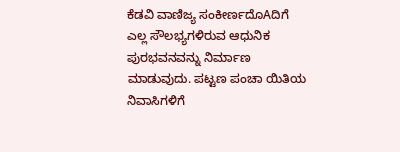ಕೆಡವಿ ವಾಣಿಜ್ಯ ಸಂಕೀರ್ಣದೊAದಿಗೆ ಎಲ್ಲ ಸೌಲಭ್ಯಗಳಿರುವ ಆಧುನಿಕ ಪುರಭವನವನ್ನು ನಿರ್ಮಾಣ ಮಾಡುವುದು. ಪಟ್ಟಣ ಪಂಚಾ ಯಿತಿಯ ನಿವಾಸಿಗಳಿಗೆ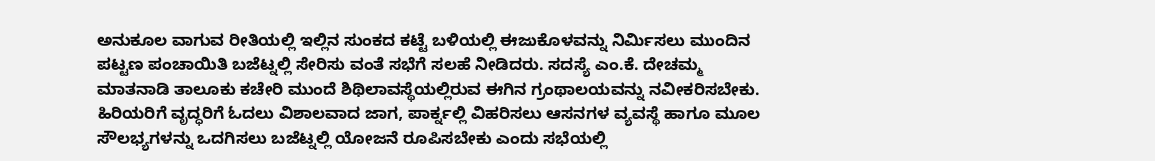ಅನುಕೂಲ ವಾಗುವ ರೀತಿಯಲ್ಲಿ ಇಲ್ಲಿನ ಸುಂಕದ ಕಟ್ಟೆ ಬಳಿಯಲ್ಲಿ ಈಜುಕೊಳವನ್ನು ನಿರ್ಮಿಸಲು ಮುಂದಿನ ಪಟ್ಟಣ ಪಂಚಾಯಿತಿ ಬಜೆಟ್ನಲ್ಲಿ ಸೇರಿಸು ವಂತೆ ಸಭೆಗೆ ಸಲಹೆ ನೀಡಿದರು. ಸದಸ್ಯೆ ಎಂ.ಕೆ. ದೇಚಮ್ಮ ಮಾತನಾಡಿ ತಾಲೂಕು ಕಚೇರಿ ಮುಂದೆ ಶಿಥಿಲಾವಸ್ಥೆಯಲ್ಲಿರುವ ಈಗಿನ ಗ್ರಂಥಾಲಯವನ್ನು ನವೀಕರಿಸಬೇಕು. ಹಿರಿಯರಿಗೆ ವೃದ್ಧರಿಗೆ ಓದಲು ವಿಶಾಲವಾದ ಜಾಗ, ಪಾರ್ಕ್ನಲ್ಲಿ ವಿಹರಿಸಲು ಆಸನಗಳ ವ್ಯವಸ್ಥೆ ಹಾಗೂ ಮೂಲ ಸೌಲಭ್ಯಗಳನ್ನು ಒದಗಿಸಲು ಬಜೆಟ್ನಲ್ಲಿ ಯೋಜನೆ ರೂಪಿಸಬೇಕು ಎಂದು ಸಭೆಯಲ್ಲಿ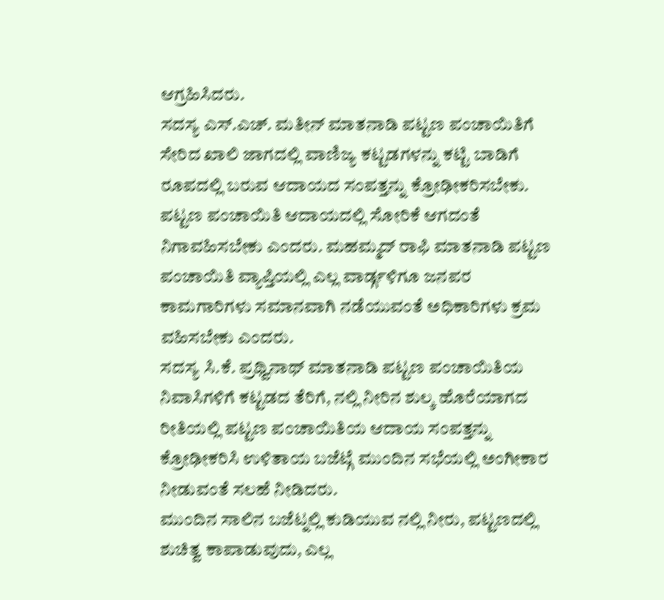ಆಗ್ರಹಿಸಿದರು.
ಸದಸ್ಯ ಎಸ್.ಎಚ್. ಮತೀನ್ ಮಾತನಾಡಿ ಪಟ್ಟಣ ಪಂಚಾಯಿತಿಗೆ ಸೇರಿದ ಖಾಲಿ ಜಾಗದಲ್ಲಿ ವಾಣಿಜ್ಯ ಕಟ್ಟಡಗಳನ್ನು ಕಟ್ಟಿ ಬಾಡಿಗೆ ರೂಪದಲ್ಲಿ ಬರುವ ಆದಾಯದ ಸಂಪತ್ತನ್ನು ಕ್ರೋಢೀಕರಿಸಬೇಕು. ಪಟ್ಟಣ ಪಂಚಾಯಿತಿ ಆದಾಯದಲ್ಲಿ ಸೋರಿಕೆ ಆಗದಂತೆ ನಿಗಾವಹಿಸಬೇಕು ಎಂದರು. ಮಹಮ್ಮದ್ ರಾಫಿ ಮಾತನಾಡಿ ಪಟ್ಟಣ ಪಂಚಾಯಿತಿ ವ್ಯಾಪ್ತಿಯಲ್ಲಿ ಎಲ್ಲ ವಾರ್ಡ್ಗಳಿಗೂ ಜನಪರ ಕಾಮಗಾರಿಗಳು ಸಮಾನವಾಗಿ ನಡೆಯುವಂತೆ ಅಧಿಕಾರಿಗಳು ಕ್ರಮ ವಹಿಸಬೇಕು ಎಂದರು.
ಸದಸ್ಯ ಸಿ.ಕೆ. ಪ್ರಥ್ವಿನಾಥ್ ಮಾತನಾಡಿ ಪಟ್ಟಣ ಪಂಚಾಯಿತಿಯ ನಿವಾಸಿಗಳಿಗೆ ಕಟ್ಟಡದ ತೆರಿಗೆ, ನಲ್ಲಿ ನೀರಿನ ಶುಲ್ಕ ಹೊರೆಯಾಗದ ರೀತಿಯಲ್ಲಿ ಪಟ್ಟಣ ಪಂಚಾಯಿತಿಯ ಆದಾಯ ಸಂಪತ್ತನ್ನು ಕ್ರೋಢೀಕರಿಸಿ ಉಳಿತಾಯ ಬಜೆಟ್ಗೆ ಮುಂದಿನ ಸಭೆಯಲ್ಲಿ ಅಂಗೀಕಾರ ನೀಡುವಂತೆ ಸಲಹೆ ನೀಡಿದರು.
ಮುಂದಿನ ಸಾಲಿನ ಬಜೆಟ್ನಲ್ಲಿ ಕುಡಿಯುವ ನಲ್ಲಿ ನೀರು, ಪಟ್ಟಣದಲ್ಲಿ ಶುಚಿತ್ವ ಕಾಪಾಡುವುದು, ಎಲ್ಲ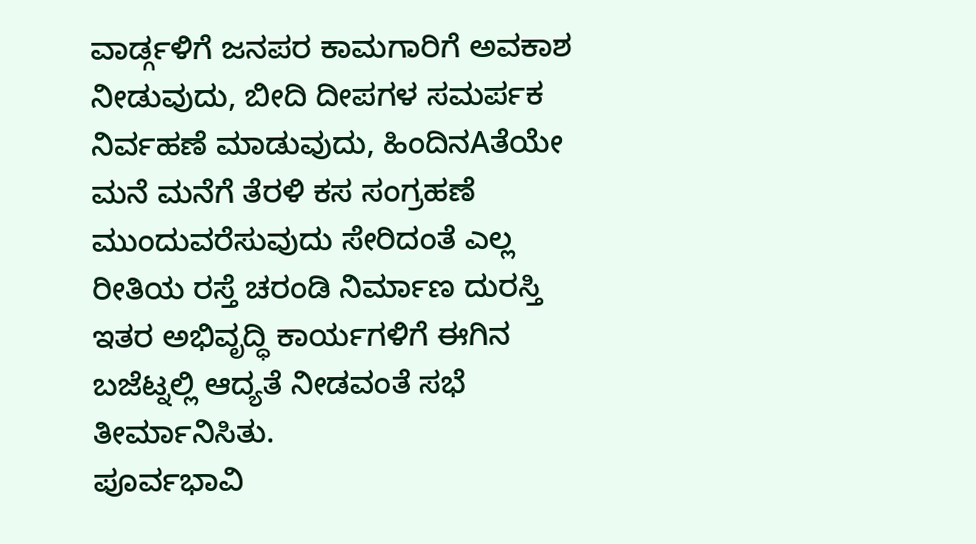ವಾರ್ಡ್ಗಳಿಗೆ ಜನಪರ ಕಾಮಗಾರಿಗೆ ಅವಕಾಶ ನೀಡುವುದು, ಬೀದಿ ದೀಪಗಳ ಸಮರ್ಪಕ ನಿರ್ವಹಣೆ ಮಾಡುವುದು, ಹಿಂದಿನAತೆಯೇ ಮನೆ ಮನೆಗೆ ತೆರಳಿ ಕಸ ಸಂಗ್ರಹಣೆ ಮುಂದುವರೆಸುವುದು ಸೇರಿದಂತೆ ಎಲ್ಲ ರೀತಿಯ ರಸ್ತೆ ಚರಂಡಿ ನಿರ್ಮಾಣ ದುರಸ್ತಿ ಇತರ ಅಭಿವೃದ್ಧಿ ಕಾರ್ಯಗಳಿಗೆ ಈಗಿನ ಬಜೆಟ್ನಲ್ಲಿ ಆದ್ಯತೆ ನೀಡವಂತೆ ಸಭೆ ತೀರ್ಮಾನಿಸಿತು.
ಪೂರ್ವಭಾವಿ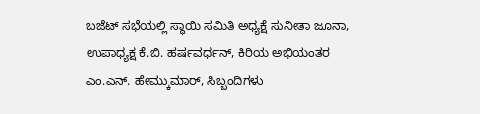ಬಜೆಟ್ ಸಭೆಯಲ್ಲಿ ಸ್ಥಾಯಿ ಸಮಿತಿ ಅಧ್ಯಕ್ಷೆ ಸುನೀತಾ ಜೂನಾ, ಉಪಾಧ್ಯಕ್ಷ ಕೆ.ಬಿ. ಹರ್ಷವರ್ಧನ್, ಕಿರಿಯ ಅಭಿಯಂತರ ಎಂ.ಎನ್. ಹೇಮ್ಕುಮಾರ್, ಸಿಬ್ಬಂದಿಗಳು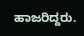ಹಾಜರಿದ್ದರು.